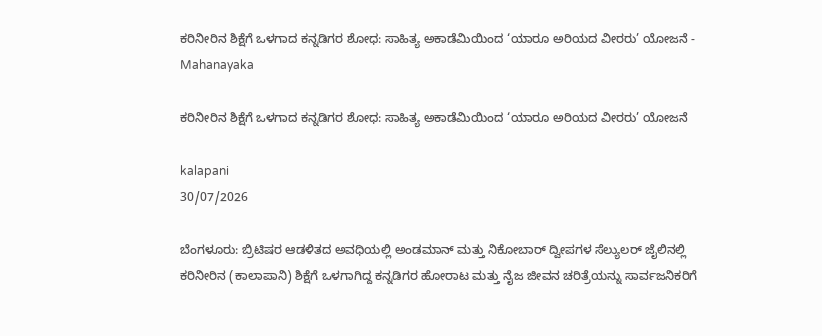ಕರಿನೀರಿನ ಶಿಕ್ಷೆಗೆ ಒಳಗಾದ ಕನ್ನಡಿಗರ ಶೋಧ: ಸಾಹಿತ್ಯ ಅಕಾಡೆಮಿಯಿಂದ ‘ಯಾರೂ ಅರಿಯದ ವೀರರು’ ಯೋಜನೆ - Mahanayaka

ಕರಿನೀರಿನ ಶಿಕ್ಷೆಗೆ ಒಳಗಾದ ಕನ್ನಡಿಗರ ಶೋಧ: ಸಾಹಿತ್ಯ ಅಕಾಡೆಮಿಯಿಂದ ‘ಯಾರೂ ಅರಿಯದ ವೀರರು’ ಯೋಜನೆ

kalapani
30/07/2026

ಬೆಂಗಳೂರು: ಬ್ರಿಟಿಷರ ಆಡಳಿತದ ಅವಧಿಯಲ್ಲಿ ಅಂಡಮಾನ್ ಮತ್ತು ನಿಕೋಬಾರ್ ದ್ವೀಪಗಳ ಸೆಲ್ಯುಲರ್ ಜೈಲಿನಲ್ಲಿ ಕರಿನೀರಿನ (ಕಾಲಾಪಾನಿ) ಶಿಕ್ಷೆಗೆ ಒಳಗಾಗಿದ್ದ ಕನ್ನಡಿಗರ ಹೋರಾಟ ಮತ್ತು ನೈಜ ಜೀವನ ಚರಿತ್ರೆಯನ್ನು ಸಾರ್ವಜನಿಕರಿಗೆ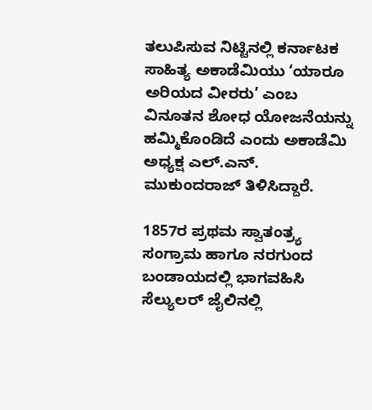ತಲುಪಿಸುವ ನಿಟ್ಟಿನಲ್ಲಿ ಕರ್ನಾಟಕ ಸಾಹಿತ್ಯ ಅಕಾಡೆಮಿಯು ‘ಯಾರೂ ಅರಿಯದ ವೀರರು’ ಎಂಬ ವಿನೂತನ ಶೋಧ ಯೋಜನೆಯನ್ನು ಹಮ್ಮಿಕೊಂಡಿದೆ ಎಂದು ಅಕಾಡೆಮಿ ಅಧ್ಯಕ್ಷ ಎಲ್.ಎನ್. ಮುಕುಂದರಾಜ್ ತಿಳಿಸಿದ್ದಾರೆ.

1857ರ ಪ್ರಥಮ ಸ್ವಾತಂತ್ರ್ಯ ಸಂಗ್ರಾಮ ಹಾಗೂ ನರಗುಂದ ಬಂಡಾಯದಲ್ಲಿ ಭಾಗವಹಿಸಿ ಸೆಲ್ಯುಲರ್ ಜೈಲಿನಲ್ಲಿ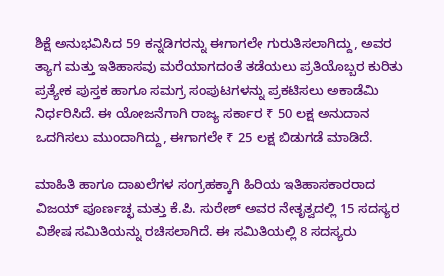ಶಿಕ್ಷೆ ಅನುಭವಿಸಿದ 59 ಕನ್ನಡಿಗರನ್ನು ಈಗಾಗಲೇ ಗುರುತಿಸಲಾಗಿದ್ದು, ಅವರ ತ್ಯಾಗ ಮತ್ತು ಇತಿಹಾಸವು ಮರೆಯಾಗದಂತೆ ತಡೆಯಲು ಪ್ರತಿಯೊಬ್ಬರ ಕುರಿತು ಪ್ರತ್ಯೇಕ ಪುಸ್ತಕ ಹಾಗೂ ಸಮಗ್ರ ಸಂಪುಟಗಳನ್ನು ಪ್ರಕಟಿಸಲು ಅಕಾಡೆಮಿ ನಿರ್ಧರಿಸಿದೆ. ಈ ಯೋಜನೆಗಾಗಿ ರಾಜ್ಯ ಸರ್ಕಾರ ₹ 50 ಲಕ್ಷ ಅನುದಾನ ಒದಗಿಸಲು ಮುಂದಾಗಿದ್ದು, ಈಗಾಗಲೇ ₹ 25 ಲಕ್ಷ ಬಿಡುಗಡೆ ಮಾಡಿದೆ.

ಮಾಹಿತಿ ಹಾಗೂ ದಾಖಲೆಗಳ ಸಂಗ್ರಹಕ್ಕಾಗಿ ಹಿರಿಯ ಇತಿಹಾಸಕಾರರಾದ ವಿಜಯ್ ಪೂರ್ಣಚ್ಛ ಮತ್ತು ಕೆ.ಪಿ. ಸುರೇಶ್ ಅವರ ನೇತೃತ್ವದಲ್ಲಿ 15 ಸದಸ್ಯರ ವಿಶೇ‍ಷ ಸಮಿತಿಯನ್ನು ರಚಿಸಲಾಗಿದೆ. ಈ ಸಮಿತಿಯಲ್ಲಿ 8 ಸದಸ್ಯರು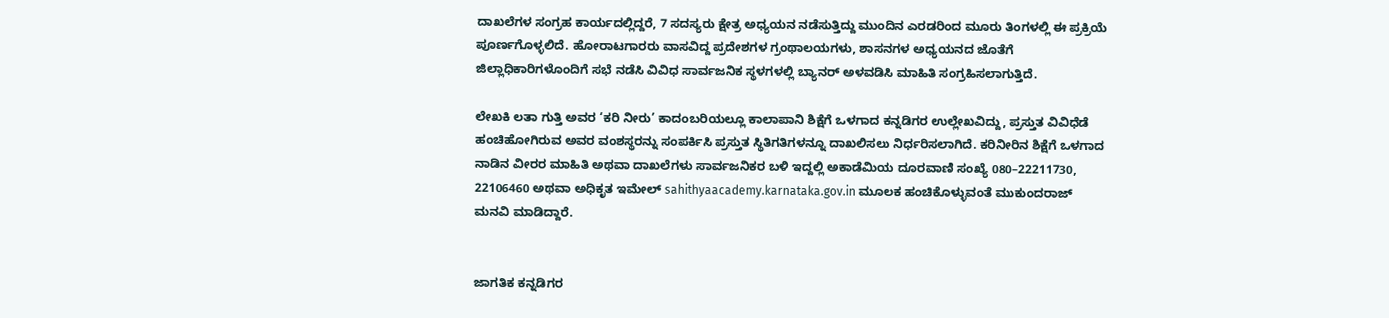ದಾಖಲೆಗಳ ಸಂಗ್ರಹ ಕಾರ್ಯದಲ್ಲಿದ್ದರೆ, 7 ಸದಸ್ಯರು ಕ್ಷೇತ್ರ ಅಧ್ಯಯನ ನಡೆಸುತ್ತಿದ್ದು ಮುಂದಿನ ಎರಡರಿಂದ ಮೂರು ತಿಂಗಳಲ್ಲಿ ಈ ಪ್ರಕ್ರಿಯೆ ಪೂರ್ಣಗೊಳ್ಳಲಿದೆ. ಹೋರಾಟಗಾರರು ವಾಸವಿದ್ದ ಪ್ರದೇಶಗಳ ಗ್ರಂಥಾಲಯಗಳು, ಶಾಸನಗಳ ಅಧ್ಯಯನದ ಜೊತೆಗೆ ಜಿಲ್ಲಾಧಿಕಾರಿಗಳೊಂದಿಗೆ ಸಭೆ ನಡೆಸಿ ವಿವಿಧ ಸಾರ್ವಜನಿಕ ಸ್ಥಳಗಳಲ್ಲಿ ಬ್ಯಾನರ್ ಅಳವಡಿಸಿ ಮಾಹಿತಿ ಸಂಗ್ರಹಿಸಲಾಗುತ್ತಿದೆ.

ಲೇಖಕಿ ಲತಾ ಗುತ್ತಿ ಅವರ ‘ಕರಿ ನೀರು’ ಕಾದಂಬರಿಯಲ್ಲೂ ಕಾಲಾಪಾನಿ ಶಿಕ್ಷೆಗೆ ಒಳಗಾದ ಕನ್ನಡಿಗರ ಉಲ್ಲೇಖವಿದ್ದು, ಪ್ರಸ್ತುತ ವಿವಿಧೆಡೆ ಹಂಚಿಹೋಗಿರುವ ಅವರ ವಂಶಸ್ಥರನ್ನು ಸಂಪರ್ಕಿಸಿ ಪ್ರಸ್ತುತ ಸ್ಥಿತಿಗತಿಗಳನ್ನೂ ದಾಖಲಿಸಲು ನಿರ್ಧರಿಸಲಾಗಿದೆ. ಕರಿನೀರಿನ ಶಿಕ್ಷೆಗೆ ಒಳಗಾದ ನಾಡಿನ ವೀರರ ಮಾಹಿತಿ ಅಥವಾ ದಾಖಲೆಗಳು ಸಾರ್ವಜನಿಕರ ಬಳಿ ಇದ್ದಲ್ಲಿ ಅಕಾಡೆಮಿಯ ದೂರವಾಣಿ ಸಂಖ್ಯೆ 080–22211730, 22106460 ಅಥವಾ ಅಧಿಕೃತ ಇಮೇಲ್ sahithyaacademy.karnataka.gov.in ಮೂಲಕ ಹಂಚಿಕೊಳ್ಳುವಂತೆ ಮುಕುಂದರಾಜ್ ಮನವಿ ಮಾಡಿದ್ದಾರೆ.


ಜಾಗತಿಕ ಕನ್ನಡಿಗರ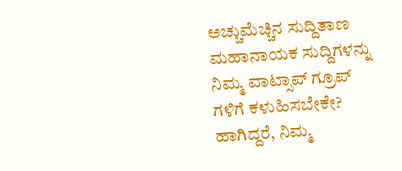ಅಚ್ಚುಮೆಚ್ಚಿನ ಸುದ್ದಿತಾಣ ಮಹಾನಾಯಕ ಸುದ್ದಿಗಳನ್ನು ನಿಮ್ಮ ವಾಟ್ಸಾಪ್ ಗ್ರೂಪ್ ಗಳಿಗೆ ಕಳುಹಿಸಬೇಕೇ? ಹಾಗಿದ್ದರೆ, ನಿಮ್ಮ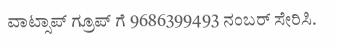ವಾಟ್ಸಾಪ್ ಗ್ರೂಪ್ ಗೆ 9686399493 ನಂಬರ್ ಸೇರಿಸಿ.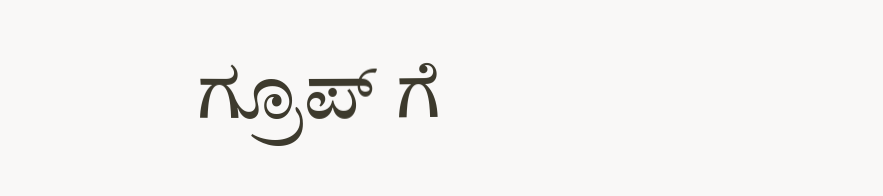ಗ್ರೂಪ್ ಗೆ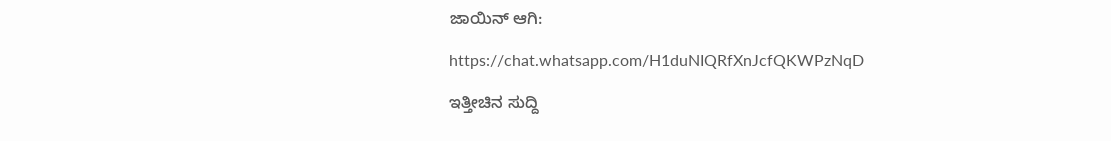ಜಾಯಿನ್ ಆಗಿ:

https://chat.whatsapp.com/H1duNIQRfXnJcfQKWPzNqD

ಇತ್ತೀಚಿನ ಸುದ್ದಿ